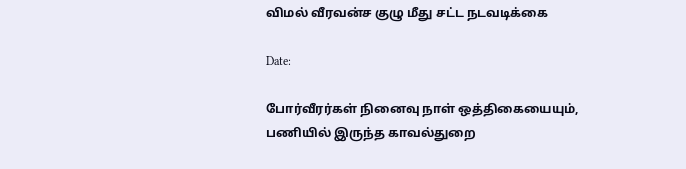விமல் வீரவன்ச குழு மீது சட்ட நடவடிக்கை

Date:

போர்வீரர்கள் நினைவு நாள் ஒத்திகையையும், பணியில் இருந்த காவல்துறை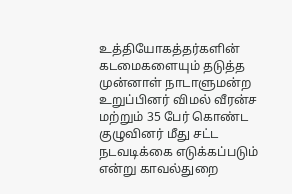உத்தியோகத்தர்களின் கடமைகளையும் தடுத்த முன்னாள் நாடாளுமன்ற உறுப்பினர் விமல் வீரன்ச மற்றும் 35 பேர் கொண்ட குழுவினர் மீது சட்ட நடவடிக்கை எடுக்கப்படும் என்று காவல்துறை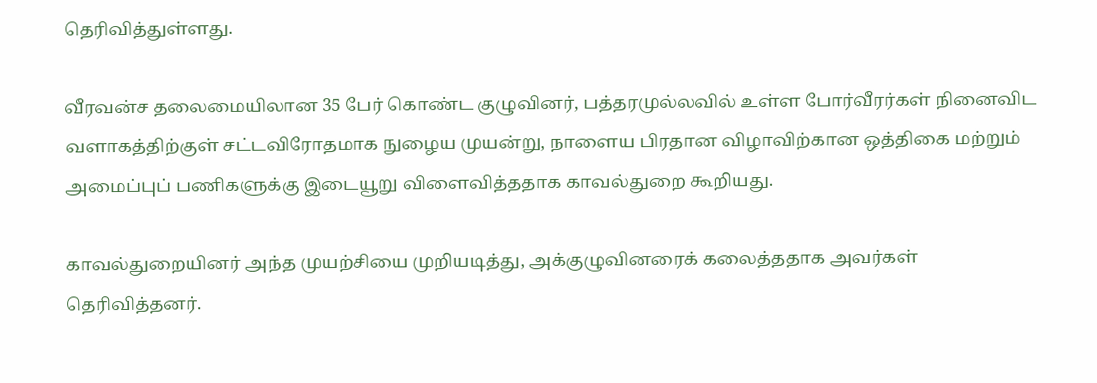தெரிவித்துள்ளது.

வீரவன்ச தலைமையிலான 35 பேர் கொண்ட குழுவினர், பத்தரமுல்லவில் உள்ள போர்வீரர்கள் நினைவிட வளாகத்திற்குள் சட்டவிரோதமாக நுழைய முயன்று, நாளைய பிரதான விழாவிற்கான ஒத்திகை மற்றும் அமைப்புப் பணிகளுக்கு இடையூறு விளைவித்ததாக காவல்துறை கூறியது.

காவல்துறையினர் அந்த முயற்சியை முறியடித்து, அக்குழுவினரைக் கலைத்ததாக அவர்கள் தெரிவித்தனர்.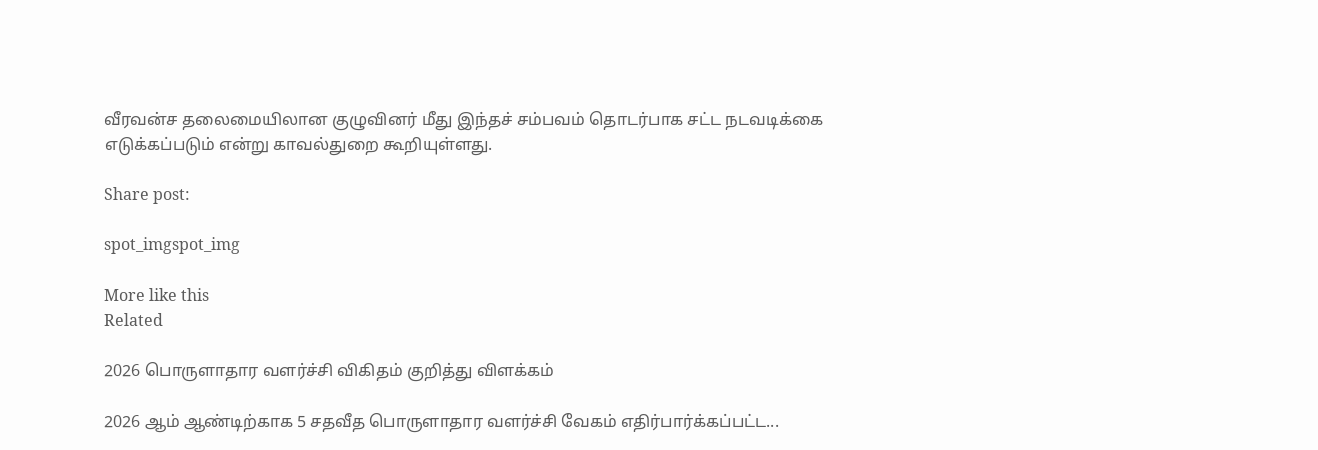வீரவன்ச தலைமையிலான குழுவினர் மீது இந்தச் சம்பவம் தொடர்பாக சட்ட நடவடிக்கை எடுக்கப்படும் என்று காவல்துறை கூறியுள்ளது.

Share post:

spot_imgspot_img

More like this
Related

2026 பொருளாதார வளர்ச்சி விகிதம் குறித்து விளக்கம்

2026 ஆம் ஆண்டிற்காக 5 சதவீத பொருளாதார வளர்ச்சி வேகம் எதிர்பார்க்கப்பட்ட...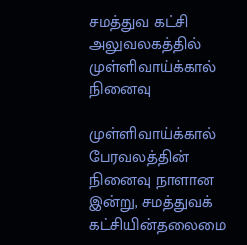சமத்துவ கட்சி அலுவலகத்தில் முள்ளிவாய்க்கால் நினைவு

முள்ளிவாய்க்கால் பேரவலத்தின் நினைவு நாளான இன்று, சமத்துவக் கட்சியின்தலைமை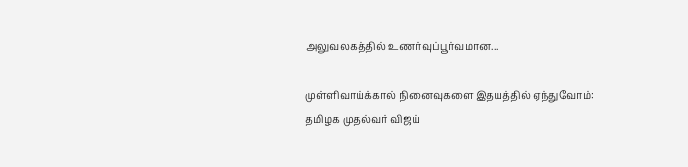அலுவலகத்தில் உணர்வுப்பூர்வமான...

முள்ளிவாய்க்கால் நினைவுகளை இதயத்தில் ஏந்துவோம்: தமிழக முதல்வர் விஜய்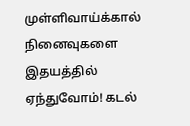முள்ளிவாய்க்கால் நினைவுகளை இதயத்தில் ஏந்துவோம்! கடல்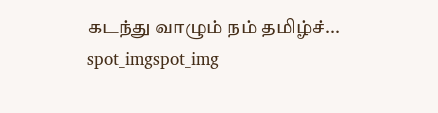கடந்து வாழும் நம் தமிழ்ச்...
spot_imgspot_img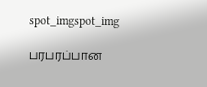spot_imgspot_img

பரபரப்பான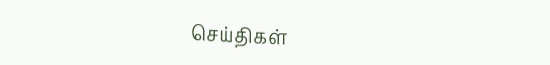செய்திகள்